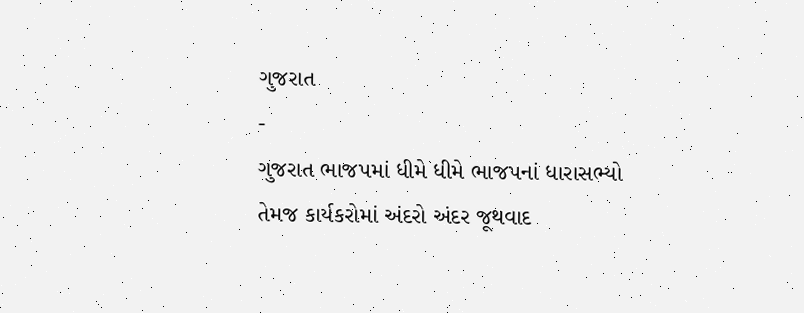ગુજરાત
-
ગુજરાત ભાજપમાં ધીમે ધીમે ભાજપનાં ધારાસભ્યો તેમજ કાર્યકરોમાં અંદરો અંદર જૂથવાદ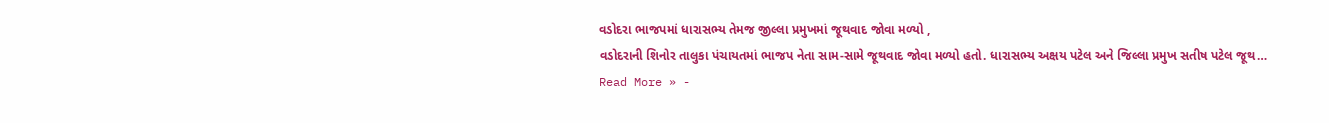વડોદરા ભાજપમાં ધારાસભ્ય તેમજ જીલ્લા પ્રમુખમાં જૂથવાદ જોવા મળ્યો ,
વડોદરાની શિનોર તાલુકા પંચાયતમાં ભાજપ નેતા સામ-સામે જૂથવાદ જોવા મળ્યો હતો. ધારાસભ્ય અક્ષય પટેલ અને જિલ્લા પ્રમુખ સતીષ પટેલ જૂથ…
Read More » -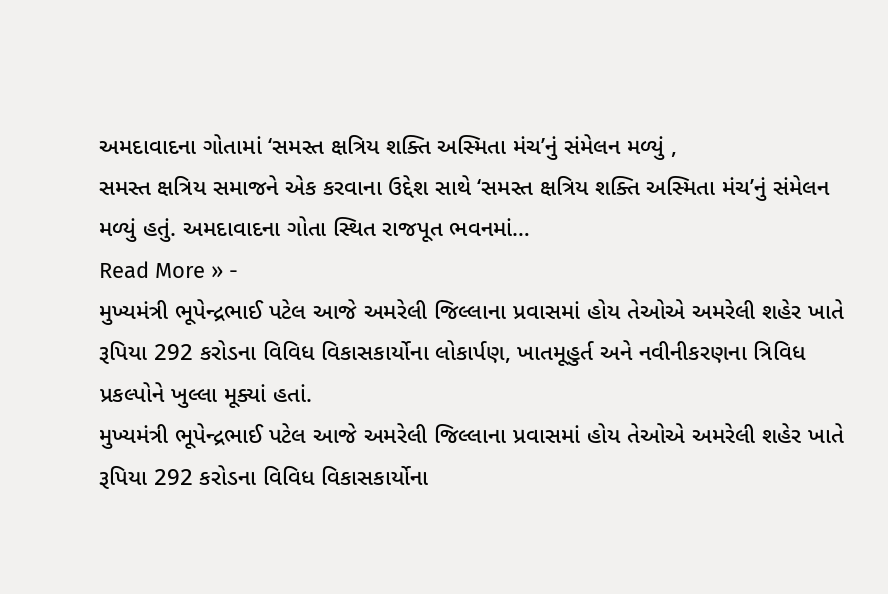અમદાવાદના ગોતામાં ‘સમસ્ત ક્ષત્રિય શક્તિ અસ્મિતા મંચ’નું સંમેલન મળ્યું ,
સમસ્ત ક્ષત્રિય સમાજને એક કરવાના ઉદ્દેશ સાથે ‘સમસ્ત ક્ષત્રિય શક્તિ અસ્મિતા મંચ’નું સંમેલન મળ્યું હતું. અમદાવાદના ગોતા સ્થિત રાજપૂત ભવનમાં…
Read More » -
મુખ્યમંત્રી ભૂપેન્દ્રભાઈ પટેલ આજે અમરેલી જિલ્લાના પ્રવાસમાં હોય તેઓએ અમરેલી શહેર ખાતે રૂપિયા 292 કરોડના વિવિધ વિકાસકાર્યોના લોકાર્પણ, ખાતમૂહુર્ત અને નવીનીકરણના ત્રિવિધ પ્રકલ્પોને ખુલ્લા મૂક્યાં હતાં.
મુખ્યમંત્રી ભૂપેન્દ્રભાઈ પટેલ આજે અમરેલી જિલ્લાના પ્રવાસમાં હોય તેઓએ અમરેલી શહેર ખાતે રૂપિયા 292 કરોડના વિવિધ વિકાસકાર્યોના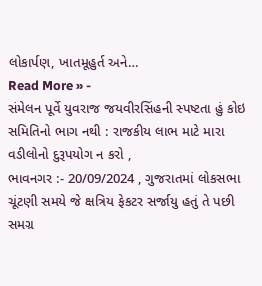લોકાર્પણ, ખાતમૂહુર્ત અને…
Read More » -
સંમેલન પૂર્વે યુવરાજ જયવીરસિંહની સ્પષ્ટતા હું કોઇ સમિતિનો ભાગ નથી : રાજકીય લાભ માટે મારા વડીલોનો દુરૂપયોગ ન કરો ,
ભાવનગર :- 20/09/2024 , ગુજરાતમાં લોકસભા ચૂંટણી સમયે જે ક્ષત્રિય ફેકટર સર્જાયુ હતું તે પછી સમગ્ર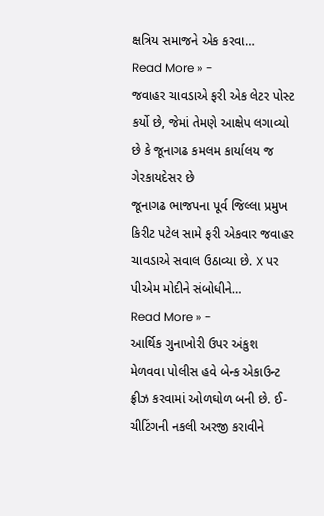ક્ષત્રિય સમાજને એક કરવા…
Read More » -
જવાહર ચાવડાએ ફરી એક લેટર પોસ્ટ કર્યો છે, જેમાં તેમણે આક્ષેપ લગાવ્યો છે કે જૂનાગઢ કમલમ કાર્યાલય જ ગેરકાયદેસર છે
જૂનાગઢ ભાજપના પૂર્વ જિલ્લા પ્રમુખ કિરીટ પટેલ સામે ફરી એકવાર જવાહર ચાવડાએ સવાલ ઉઠાવ્યા છે. X પર પીએમ મોદીને સંબોધીને…
Read More » -
આર્થિક ગુનાખોરી ઉપર અંકુશ મેળવવા પોલીસ હવે બેન્ક એકાઉન્ટ ફ્રીઝ કરવામાં ઓળઘોળ બની છે. ઈ-ચીટિંગની નકલી અરજી કરાવીને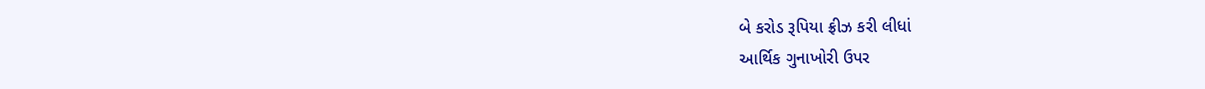બે કરોડ રૂપિયા ફ્રીઝ કરી લીધાં
આર્થિક ગુનાખોરી ઉપર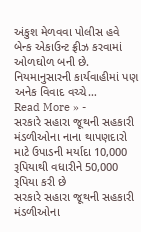અંકુશ મેળવવા પોલીસ હવે બેન્ક એકાઉન્ટ ફ્રીઝ કરવામાં ઓળઘોળ બની છે. નિયમાનુસારની કાર્યવાહીમાં પણ અનેક વિવાદ વચ્ચે…
Read More » -
સરકારે સહારા જૂથની સહકારી મંડળીઓના નાના થાપણદારો માટે ઉપાડની મર્યાદા 10,000 રૂપિયાથી વધારીને 50,000 રૂપિયા કરી છે
સરકારે સહારા જૂથની સહકારી મંડળીઓના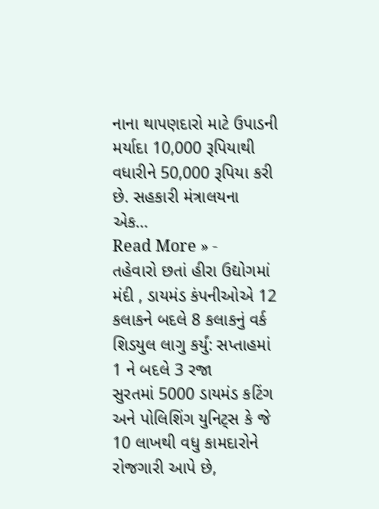નાના થાપણદારો માટે ઉપાડની મર્યાદા 10,000 રૂપિયાથી વધારીને 50,000 રૂપિયા કરી છે. સહકારી મંત્રાલયના એક…
Read More » -
તહેવારો છતાં હીરા ઉદ્યોગમાં મંદી , ડાયમંડ કંપનીઓએ 12 કલાકને બદલે 8 કલાકનું વર્ક શિડયુલ લાગુ કર્યું: સપ્તાહમાં 1 ને બદલે 3 રજા
સુરતમાં 5000 ડાયમંડ કટિંગ અને પોલિશિંગ યુનિટ્સ કે જે 10 લાખથી વધુ કામદારોને રોજગારી આપે છે,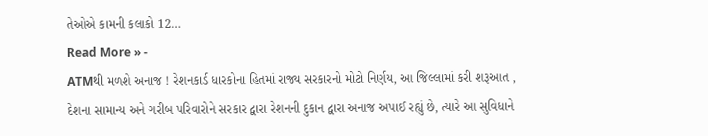તેઓએ કામની કલાકો 12…
Read More » -
ATMથી મળશે અનાજ ! રેશનકાર્ડ ધારકોના હિતમાં રાજ્ય સરકારનો મોટો નિર્ણય, આ જિલ્લામાં કરી શરૂઆત ,
દેશના સામાન્ય અને ગરીબ પરિવારોને સરકાર દ્વારા રેશનની દુકાન દ્વારા અનાજ અપાઈ રહ્યું છે, ત્યારે આ સુવિધાને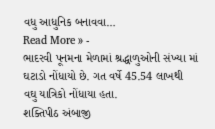વધુ આધુનિક બનાવવા…
Read More » -
ભાદરવી પૂનમના મેળામાં શ્રદ્ધાળુઓની સંખ્યા માં ઘટાડો નોંધાયો છે. ગત વર્ષે 45.54 લાખથી વઘુ યાત્રિકો નોંધાયા હતા.
શક્તિપીઠ અંબાજી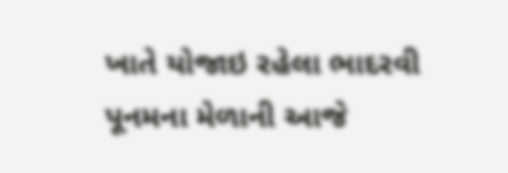ખાતે યોજાઇ રહેલા ભાદરવી પૂનમના મેળાની આજે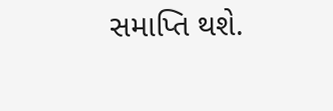સમાપ્તિ થશે.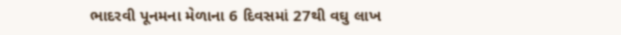ભાદરવી પૂનમના મેળાના 6 દિવસમાં 27થી વઘુ લાખ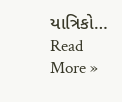યાત્રિકો…
Read More »